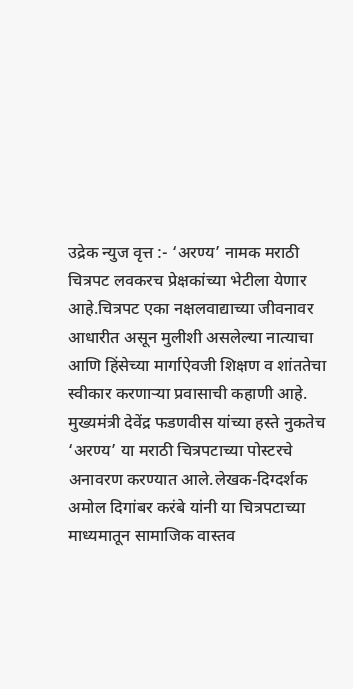उद्रेक न्युज वृत्त :- ‘अरण्य’ नामक मराठी चित्रपट लवकरच प्रेक्षकांच्या भेटीला येणार आहे.चित्रपट एका नक्षलवाद्याच्या जीवनावर आधारीत असून मुलीशी असलेल्या नात्याचा आणि हिंसेच्या मार्गाऐवजी शिक्षण व शांततेचा स्वीकार करणाऱ्या प्रवासाची कहाणी आहे. मुख्यमंत्री देवेंद्र फडणवीस यांच्या हस्ते नुकतेच ‘अरण्य’ या मराठी चित्रपटाच्या पोस्टरचे अनावरण करण्यात आले.लेखक-दिग्दर्शक अमोल दिगांबर करंबे यांनी या चित्रपटाच्या माध्यमातून सामाजिक वास्तव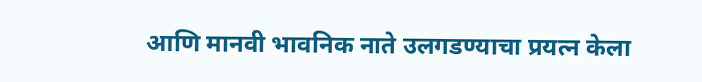आणि मानवी भावनिक नाते उलगडण्याचा प्रयत्न केला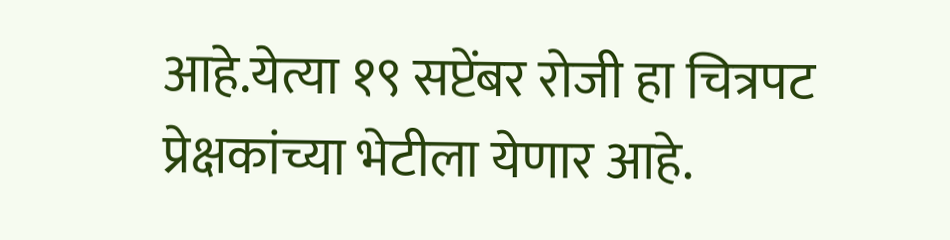आहे.येत्या १९ सप्टेंबर रोजी हा चित्रपट प्रेक्षकांच्या भेटीला येणार आहे.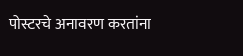पोस्टरचे अनावरण करतांना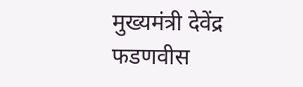मुख्यमंत्री देवेंद्र फडणवीस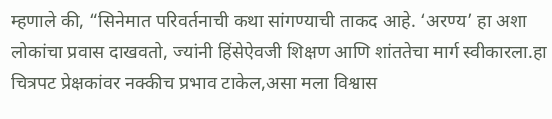म्हणाले की, “सिनेमात परिवर्तनाची कथा सांगण्याची ताकद आहे. ‘अरण्य’ हा अशा लोकांचा प्रवास दाखवतो, ज्यांनी हिंसेऐवजी शिक्षण आणि शांततेचा मार्ग स्वीकारला.हा चित्रपट प्रेक्षकांवर नक्कीच प्रभाव टाकेल,असा मला विश्वास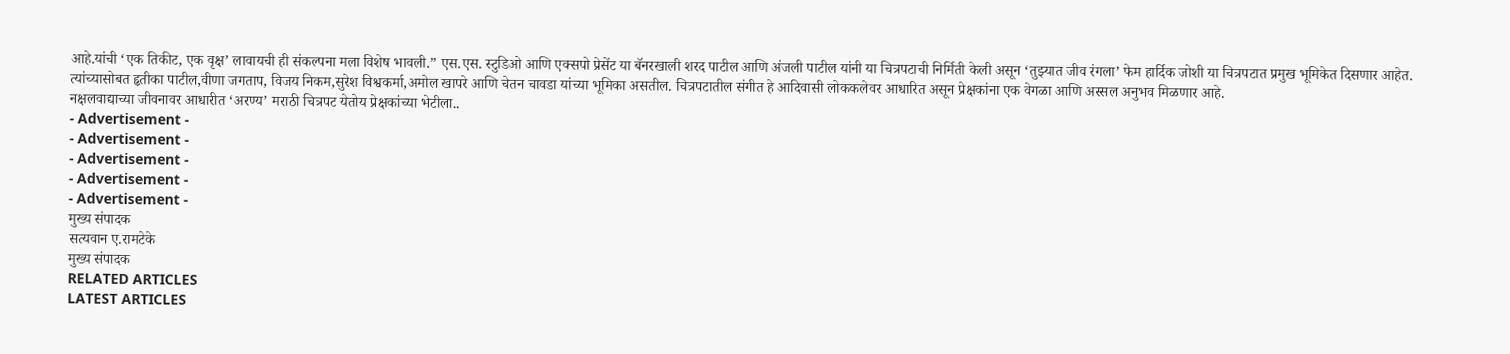आहे.यांची ‘एक तिकीट, एक वृक्ष’ लावायची ही संकल्पना मला विशेष भावली.” एस.एस. स्टुडिओ आणि एक्सपो प्रेसेंट या बॅनरखाली शरद पाटील आणि अंजली पाटील यांनी या चित्रपटाची निर्मिती केली असून ‘तुझ्यात जीव रंगला’ फेम हार्दिक जोशी या चित्रपटात प्रमुख भूमिकेत दिसणार आहेत. त्यांच्यासोबत हृतीका पाटील,वीणा जगताप, विजय निकम,सुरेश विश्वकर्मा,अमोल खापरे आणि चेतन चावडा यांच्या भूमिका असतील. चित्रपटातील संगीत हे आदिवासी लोककलेवर आधारित असून प्रेक्षकांना एक वेगळा आणि अस्सल अनुभव मिळणार आहे.
नक्षलवाद्याच्या जीवनावर आधारीत ‘अरण्य’ मराठी चित्रपट येतोय प्रेक्षकांच्या भेटीला..
- Advertisement -
- Advertisement -
- Advertisement -
- Advertisement -
- Advertisement -
मुख्य संपादक
सत्यवान ए.रामटेके
मुख्य संपादक
RELATED ARTICLES
LATEST ARTICLES